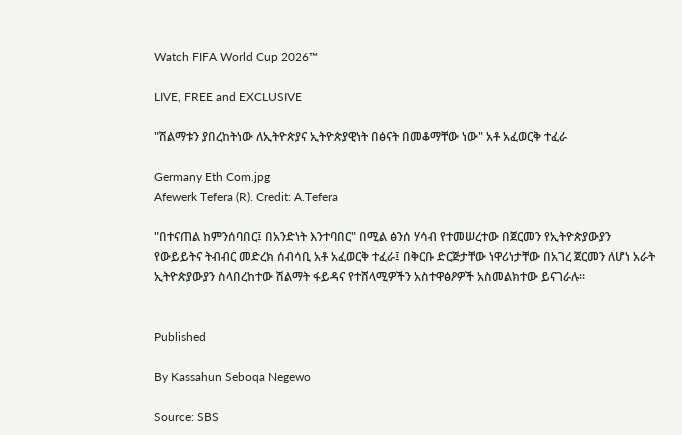Watch FIFA World Cup 2026™

LIVE, FREE and EXCLUSIVE

"ሽልማቱን ያበረከትነው ለኢትዮጵያና ኢትዮጵያዊነት በፅናት በመቆማቸው ነው" አቶ አፈወርቅ ተፈራ

Germany Eth Com.jpg
Afewerk Tefera (R). Credit: A.Tefera

"በተናጠል ከምንሰባበር፤ በአንድነት እንተባበር" በሚል ፅንሰ ሃሳብ የተመሠረተው በጀርመን የኢትዮጵያውያን የውይይትና ትብብር መድረክ ሰብሳቢ አቶ አፈወርቅ ተፈራ፤ በቅርቡ ድርጅታቸው ነዋሪነታቸው በአገረ ጀርመን ለሆነ አራት ኢትዮጵያውያን ስላበረከተው ሽልማት ፋይዳና የተሸላሚዎችን አስተዋፅዖዎች አስመልክተው ይናገራሉ።


Published

By Kassahun Seboqa Negewo

Source: SBS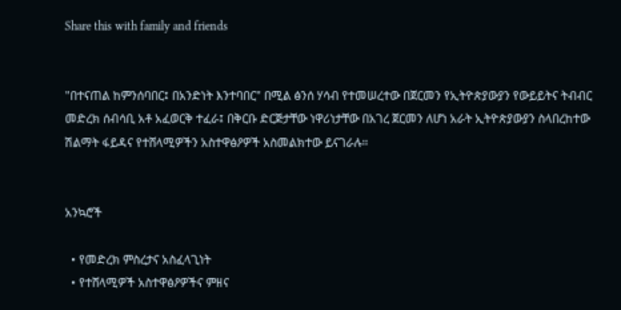Share this with family and friends


"በተናጠል ከምንሰባበር፤ በአንድነት እንተባበር" በሚል ፅንሰ ሃሳብ የተመሠረተው በጀርመን የኢትዮጵያውያን የውይይትና ትብብር መድረክ ሰብሳቢ አቶ አፈወርቅ ተፈራ፤ በቅርቡ ድርጅታቸው ነዋሪነታቸው በአገረ ጀርመን ለሆነ አራት ኢትዮጵያውያን ስላበረከተው ሽልማት ፋይዳና የተሸላሚዎችን አስተዋፅዖዎች አስመልክተው ይናገራሉ።


አንኳሮች

  • የመድረክ ምስረታና አስፈላጊነት
  • የተሸላሚዎች አስተዋፅዖዎችና ምዘና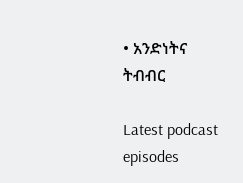• አንድነትና ትብብር

Latest podcast episodes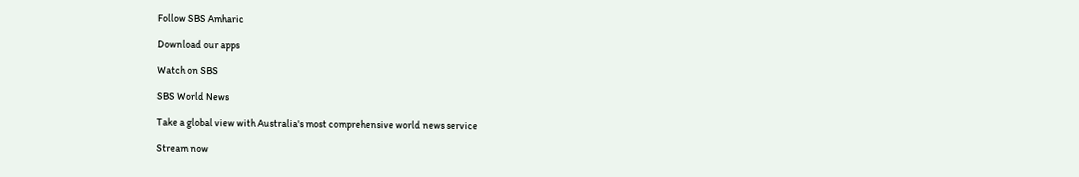Follow SBS Amharic

Download our apps

Watch on SBS

SBS World News

Take a global view with Australia's most comprehensive world news service

Stream now